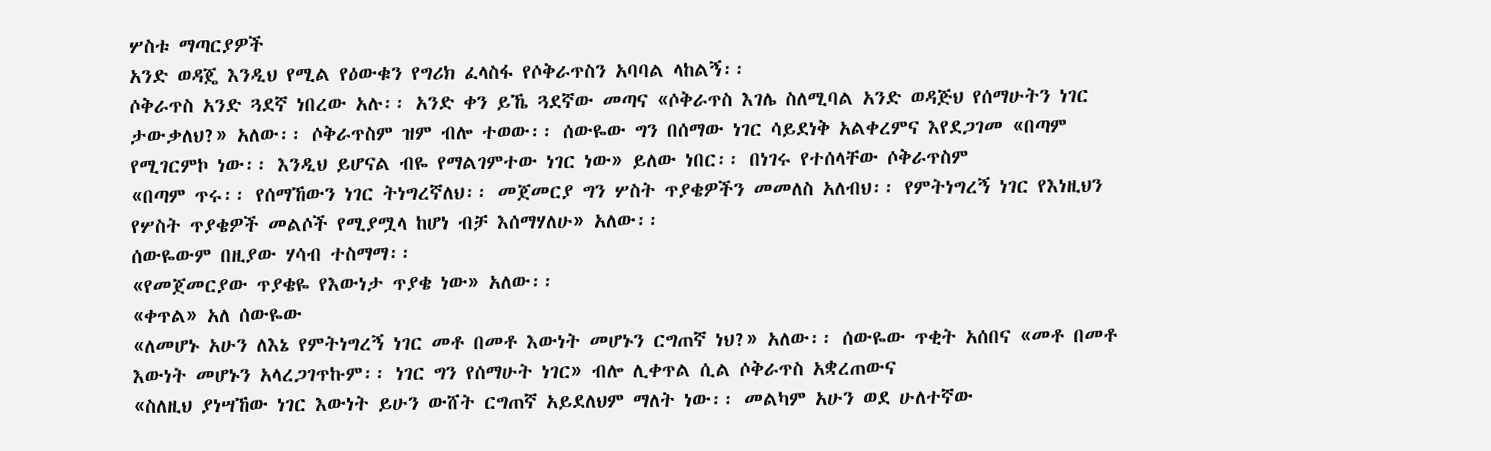ሦስቱ ማጣርያዎች
አንድ ወዳጄ እንዲህ የሚል የዕውቁን የግሪክ ፈላስፋ የሶቅራጥስን አባባል ላከልኝ፡፡
ሶቅራጥስ አንድ ጓደኛ ነበረው አሉ፡፡ አንድ ቀን ይኼ ጓደኛው መጣና «ሶቅራጥስ እገሌ ስለሚባል አንድ ወዳጅህ የሰማሁትን ነገር ታውቃለህ?» አለው፡፡ ሶቅራጥስም ዝም ብሎ ተወው፡፡ ሰውዬው ግን በሰማው ነገር ሳይደነቅ አልቀረምና እየደጋገመ «በጣም የሚገርምኮ ነው፡፡ እንዲህ ይሆናል ብዬ የማልገምተው ነገር ነው» ይለው ነበር፡፡ በነገሩ የተሰላቸው ሶቅራጥስም
«በጣም ጥሩ፡፡ የሰማኸውን ነገር ትነግረኛለህ፡፡ መጀመርያ ግን ሦስት ጥያቄዎችን መመለስ አለብህ፡፡ የምትነግረኝ ነገር የእነዚህን የሦስት ጥያቄዎች መልሶች የሚያሟላ ከሆነ ብቻ እሰማሃለሁ» አለው፡፡
ሰውዬውም በዚያው ሃሳብ ተስማማ፡፡
«የመጀመርያው ጥያቄዬ የእውነታ ጥያቄ ነው» አለው፡፡
«ቀጥል» አለ ሰውዬው
«ለመሆኑ አሁን ለእኔ የምትነግረኝ ነገር መቶ በመቶ እውነት መሆኑን ርግጠኛ ነህ?» አለው፡፡ ሰውዬው ጥቂት አሰበና «መቶ በመቶ እውነት መሆኑን አላረጋገጥኩም፡፡ ነገር ግን የሰማሁት ነገር» ብሎ ሊቀጥል ሲል ሶቅራጥስ አቋረጠውና
«ስለዚህ ያነሣኸው ነገር እውነት ይሁን ውሸት ርግጠኛ አይደለህም ማለት ነው፡፡ መልካም አሁን ወደ ሁለተኛው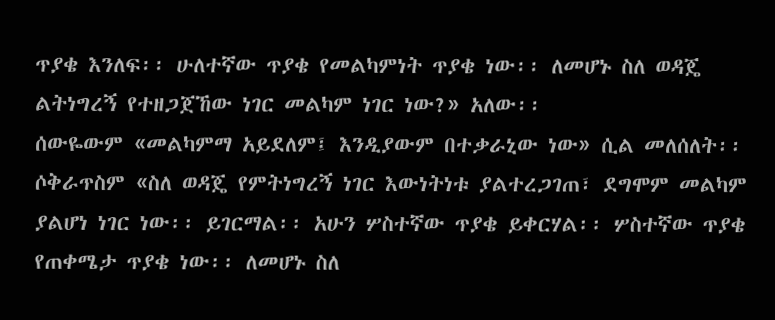ጥያቄ እንለፍ፡፡ ሁለተኛው ጥያቄ የመልካምነት ጥያቄ ነው፡፡ ለመሆኑ ስለ ወዳጄ ልትነግረኝ የተዘጋጀኸው ነገር መልካም ነገር ነው?» አለው፡፡
ሰውዬውም «መልካምማ አይደለም፤ እንዲያውም በተቃራኒው ነው» ሲል መለሰለት፡፡ ሶቅራጥስም «ስለ ወዳጄ የምትነግረኝ ነገር እውነትነቱ ያልተረጋገጠ፣ ደግሞም መልካም ያልሆነ ነገር ነው፡፡ ይገርማል፡፡ አሁን ሦስተኛው ጥያቄ ይቀርሃል፡፡ ሦስተኛው ጥያቄ የጠቀሜታ ጥያቄ ነው፡፡ ለመሆኑ ስለ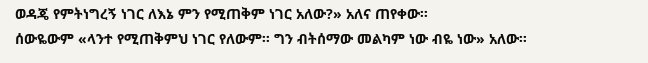ወዳጄ የምትነግረኝ ነገር ለእኔ ምን የሚጠቅም ነገር አለው?» አለና ጠየቀው፡፡
ሰውዬውም «ላንተ የሚጠቅምህ ነገር የለውም፡፡ ግን ብትሰማው መልካም ነው ብዬ ነው» አለው፡፡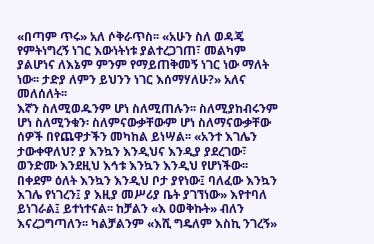«በጣም ጥሩ» አለ ሶቅራጥስ፡፡ «አሁን ስለ ወዳጄ የምትነግረኝ ነገር እውነትነቱ ያልተረጋገጠ፣ መልካም ያልሆነና ለእኔም ምንም የማይጠቅመኝ ነገር ነው ማለት ነው፡፡ ታድያ ለምን ይህንን ነገር እሰማሃለሁ?» አለና መለሰለት፡፡
እኛን ስለሚወዱንም ሆነ ስለሚጠሉን፡፡ ስለሚያከብሩንም ሆነ ስለሚንቁን፡ ስለምናውቃቸውም ሆነ ስለማናውቃቸው ሰዎች በየጨዋታችን መካከል ይነሣል፡፡ «አንተ እገሌን ታውቀዋለህ? ያ እንኳን እንዲህና እንዲያ ያደረገው፣ ወንድሙ እንደዚህ እኅቱ እንኳን እንዲህ የሆነችው፡፡ በቀደም ዕለት እንኳን እንዲህ ቦታ ያየነው፤ ባለፈው እንኳን እገሌ የነገረን፤ ያ እዚያ መሥሪያ ቤት ያገኘነው» እየተባለ ይነገራል፤ ይተነተናል፡፡ ከቻልን «እ ዐወቅኩት» ብለን እናረጋግጣለን፡፡ ካልቻልንም «እሺ ግዴለም እስኪ ንገረኝ»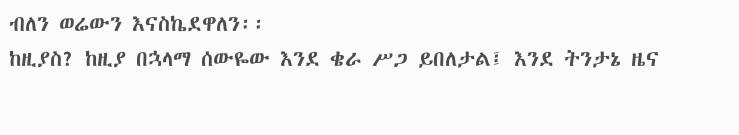ብለን ወሬውን እናስኬደዋለን፡፡
ከዚያስ? ከዚያ በኋላማ ሰውዬው እንደ ቄራ ሥጋ ይበለታል፤ እንደ ትንታኔ ዜና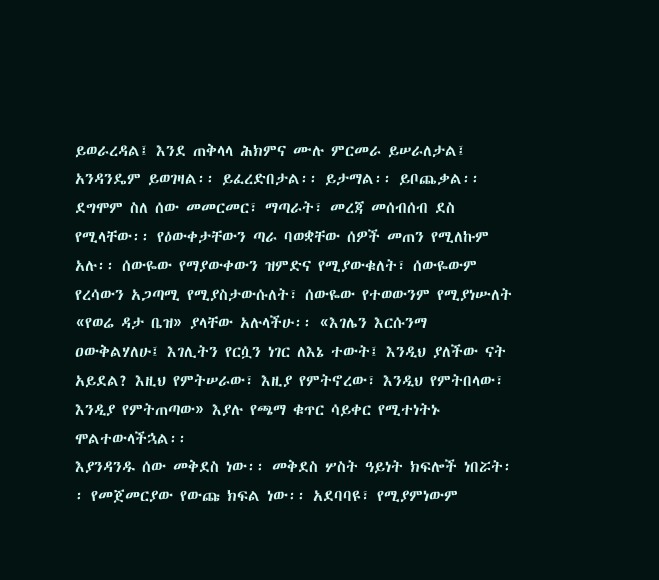ይወራረዳል፤ እንደ ጠቅላላ ሕክምና ሙሉ ምርመራ ይሠራለታል፤ አንዳንዴም ይወገዛል፡፡ ይፈረድበታል፡፡ ይታማል፡፡ ይቦጨቃል፡፡
ደግሞም ስለ ሰው መመርመር፣ ማጣራት፣ መረጃ መሰብሰብ ደስ የሚላቸው፡፡ የዕውቀታቸውን ጣራ ባወቋቸው ሰዎች መጠን የሚለኩም አሉ፡፡ ሰውዬው የማያውቀውን ዝምድና የሚያውቁለት፣ ሰውዬውም የረሳውን አጋጣሚ የሚያስታውሱለት፣ ሰውዬው የተወውንም የሚያነሡለት «የወሬ ዳታ ቤዝ» ያላቸው አሉላችሁ፡፡ «እገሌን እርሱንማ ዐውቅልሃለሁ፤ እገሊትን የርሷን ነገር ለእኔ ተውት፤ እንዲህ ያለችው ናት አይደል? እዚህ የምትሠራው፣ እዚያ የምትኖረው፣ እንዲህ የምትበላው፣ እንዲያ የምትጠጣው» እያሉ የጫማ ቁጥር ሳይቀር የሚተነትኑ ሞልተውላችኋል፡፡
እያንዳንዱ ሰው መቅደስ ነው፡፡ መቅደስ ሦስት ዓይነት ክፍሎች ነበሯት፡፡ የመጀመርያው የውጩ ክፍል ነው፡፡ አደባባዩ፣ የሚያምነውም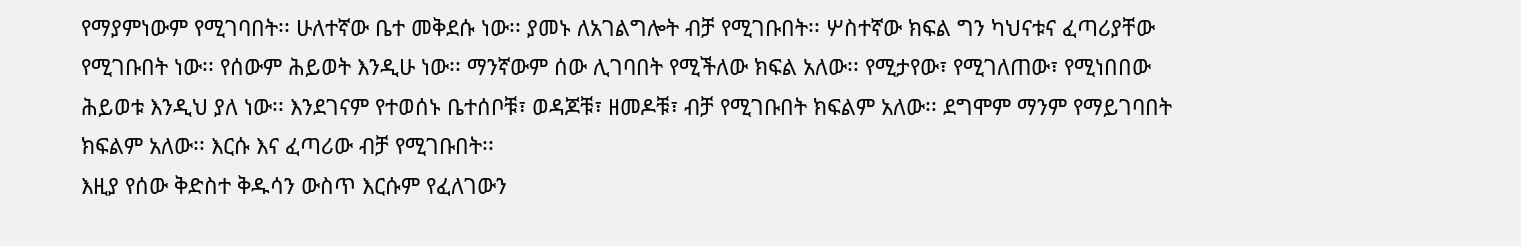የማያምነውም የሚገባበት፡፡ ሁለተኛው ቤተ መቅደሱ ነው፡፡ ያመኑ ለአገልግሎት ብቻ የሚገቡበት፡፡ ሦስተኛው ክፍል ግን ካህናቱና ፈጣሪያቸው የሚገቡበት ነው፡፡ የሰውም ሕይወት እንዲሁ ነው፡፡ ማንኛውም ሰው ሊገባበት የሚችለው ክፍል አለው፡፡ የሚታየው፣ የሚገለጠው፣ የሚነበበው ሕይወቱ እንዲህ ያለ ነው፡፡ እንደገናም የተወሰኑ ቤተሰቦቹ፣ ወዳጆቹ፣ ዘመዶቹ፣ ብቻ የሚገቡበት ክፍልም አለው፡፡ ደግሞም ማንም የማይገባበት ክፍልም አለው፡፡ እርሱ እና ፈጣሪው ብቻ የሚገቡበት፡፡
እዚያ የሰው ቅድስተ ቅዱሳን ውስጥ እርሱም የፈለገውን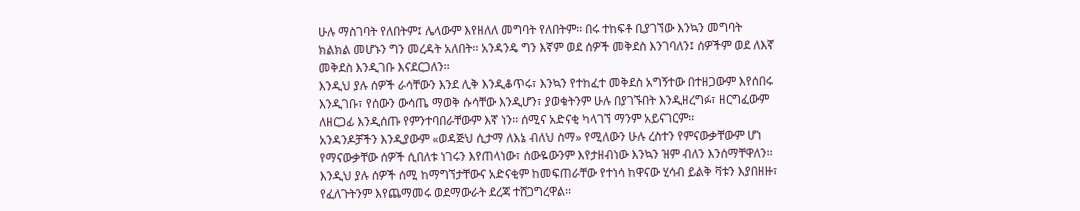ሁሉ ማስገባት የለበትም፤ ሌላውም እየዘለለ መግባት የለበትም፡፡ በሩ ተከፍቶ ቢያገኘው እንኳን መግባት ክልክል መሆኑን ግን መረዳት አለበት፡፡ አንዳንዴ ግን እኛም ወደ ሰዎች መቅደስ እንገባለን፤ ሰዎችም ወደ ለእኛ መቅደስ እንዲገቡ እናደርጋለን፡፡
እንዲህ ያሉ ሰዎች ራሳቸውን እንደ ሊቅ እንዲቆጥሩ፣ እንኳን የተከፈተ መቅደስ አግኝተው በተዘጋውም እየሰበሩ እንዲገቡ፣ የሰውን ውሳጤ ማወቅ ሱሳቸው እንዲሆን፣ ያወቁትንም ሁሉ በያገኙበት እንዲዘረግፉ፣ ዘርግፈውም ለዘርጋፊ እንዲሰጡ የምንተባበራቸውም እኛ ነን፡፡ ሰሚና አድናቂ ካላገኘ ማንም አይናገርም፡፡
አንዳንዶቻችን እንዲያውም «ወዳጅህ ሲታማ ለእኔ ብለህ ስማ» የሚለውን ሁሉ ረስተን የምናውቃቸውም ሆነ የማናውቃቸው ሰዎች ሲበለቱ ነገሩን እየጠላነው፣ ሰውዬውንም እየታዘብነው እንኳን ዝም ብለን እንሰማቸዋለን፡፡ እንዲህ ያሉ ሰዎች ሰሚ ከማግኘታቸውና አድናቂም ከመፍጠራቸው የተነሳ ከዋናው ሂሳብ ይልቅ ቫቱን እያበዘዙ፣ የፈለጉትንም እየጨማመሩ ወደማውራት ደረጃ ተሸጋግረዋል፡፡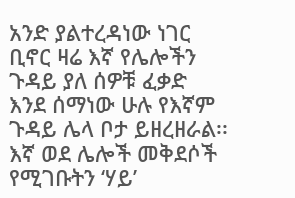አንድ ያልተረዳነው ነገር ቢኖር ዛሬ እኛ የሌሎችን ጉዳይ ያለ ሰዎቹ ፈቃድ እንደ ሰማነው ሁሉ የእኛም ጉዳይ ሌላ ቦታ ይዘረዘራል፡፡ እኛ ወደ ሌሎች መቅደሶች የሚገቡትን ‘ሃይ’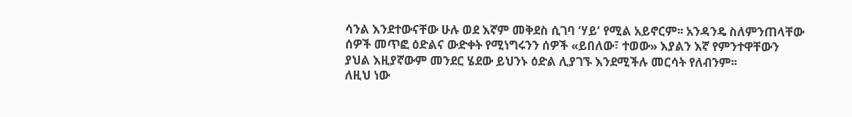ሳንል እንደተውናቸው ሁሉ ወደ እኛም መቅደስ ሲገባ ‘ሃይ’ የሚል አይኖርም፡፡ አንዳንዴ ስለምንጠላቸው ሰዎች መጥፎ ዕድልና ውድቀት የሚነግሩንን ሰዎች «ይበለው፣ ተወው» እያልን እኛ የምንተዋቸውን ያህል እዚያኛውም መንደር ሄደው ይህንኑ ዕድል ሊያገኙ እንደሚችሉ መርሳት የለብንም፡፡
ለዚህ ነው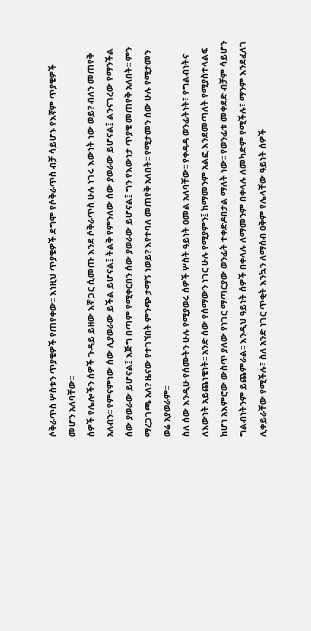ሶቅራጥስ ሦስቱን ጥያቄዎች የጠየቀው፡፡ እነዚህ ጥያቄዎች ደግሞ የሶቅራጥስ ብቻ ሳይሆኑ የእኛም ጥያቄዎች መሆን አለባቸው፡፡
ሰዎች የሌሎችን ሰዎች ጉዳይ ይዘው እኛ ጋር ሲመጡ እንደ ሶቅራጥስ ሁሉ ነገሩ እውነት ነው ወይ? ብለን መጠየቅ አለብን፡፡ የምናምነው ሰው ሊያወራው ይችል ይሆናል፤ ትልቅ የምንለው ሰው ያወራው ይሆናል፤ ልንናገረው የማንችል ሰው ያወራው ይሆናል፤ እጅግ በጣም የሚቀርበን ሰው ያወራው ይሆናል፤ ግን የእውነታ ጥያቄ መጠየቅ አለበት፡፡ ምን ማረጋገጫ አለ? ዜናው የተገኘበት ምንጭ ታማኝ ነወይ? እየተባለ መጠየቅ አለበት፡፡ የሚታመን ሰው ሁሉ የሚታመን ወሬ አያወራም፡፡
ስለ ሰው እንዲሁ የሰሙትን ሁሉ የሚያወሩ ሰዎች ሦስት ዓይነት ዐመል አለባቸው፡፡ የቀዳዳ ወንፊትነት፣ የግልብነትና ለእውነት አይጨነቄነት፡፡ አንድ ሰው የሰማውን ነገር ሁሉ የሚያምን፤ ከማመንም አልፎ እንደመጣለት የሚያስተላልፍ ከሆነ አእምሮው ውስጥ ያለው የነገር ማጣርያው ወንፊት ተቀድዶበታል ማለት ነው፡፡ የወንፊቱ መቀደድ ብቻም ሳይሆን ግልብነትንም ይጨምራል፡፡ እንዲህ ዓይነት ሰዎች በቀላሉ ለማመንም በቀላሉ ለመካድም የሚችሉ፣ ማንም እንደፈለገ ሊቀይራቸው የሚችሉ፣ ስለ አንድ ነገር ጥቂት እንኳን ለማሰብ ዐቅም የሌላቸው ዓይነት ሰዎች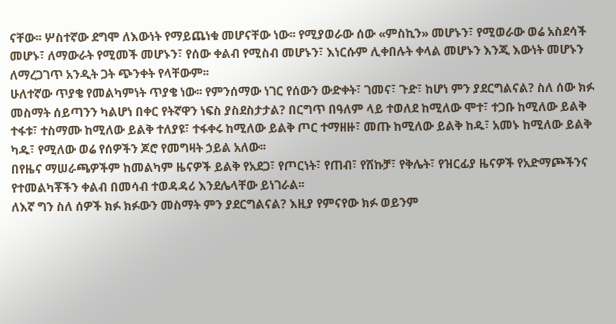ናቸው፡፡ ሦስተኛው ደግሞ ለእውነት የማይጨነቁ መሆናቸው ነው፡፡ የሚያወራው ሰው «ምስኪን» መሆኑን፣ የሚወራው ወሬ አስደሳች መሆኑ፣ ለማውራት የሚመች መሆኑን፣ የሰው ቀልብ የሚስብ መሆኑን፣ እነርሱም ሊቀበሉት ቀላል መሆኑን እንጂ እውነት መሆኑን ለማረጋገጥ አንዲት ጋት ጭንቀት የላቸውም፡፡
ሁለተኛው ጥያቄ የመልካምነት ጥያቄ ነው፡፡ የምንሰማው ነገር የሰውን ውድቀት፣ ገመና፣ ጉድ፣ ከሆነ ምን ያደርግልናል? ስለ ሰው ክፉ መስማት ሰይጣንን ካልሆነ በቀር የትኛዋን ነፍስ ያስደስታታል? በርግጥ በዓለም ላይ ተወለደ ከሚለው ሞተ፣ ተጋቡ ከሚለው ይልቅ ተፋቱ፣ ተስማሙ ከሚለው ይልቅ ተለያዩ፣ ተፋቀሩ ከሚለው ይልቅ ጦር ተማዘዙ፣ መጡ ከሚለው ይልቅ ከዱ፣ አመኑ ከሚለው ይልቅ ካዱ፣ የሚለው ወሬ የሰዎችን ጆሮ የመግዛት ኃይል አለው፡፡
በየዜና ማሠራጫዎችም ከመልካም ዜናዎች ይልቅ የአደጋ፣ የጦርነት፣ የጠብ፣ የሽኩቻ፣ የቅሌት፣ የዝርፊያ ዜናዎች የአድማጮችንና የተመልካቾችን ቀልብ በመሳብ ተወዳዳሪ እንደሌላቸው ይነገራል፡፡
ለእኛ ግን ስለ ሰዎች ክፉ ክፉውን መስማት ምን ያደርግልናል? እዚያ የምናየው ክፉ ወይንም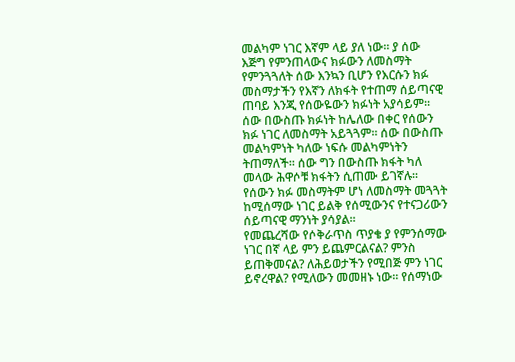መልካም ነገር እኛም ላይ ያለ ነው፡፡ ያ ሰው እጅግ የምንጠላውና ክፉውን ለመስማት የምንጓጓለት ሰው እንኳን ቢሆን የእርሱን ክፉ መስማታችን የእኛን ለክፋት የተጠማ ሰይጣናዊ ጠባይ እንጂ የሰውዬውን ክፉነት አያሳይም፡፡ ሰው በውስጡ ክፉነት ከሌለው በቀር የሰውን ክፉ ነገር ለመስማት አይጓጓም፡፡ ሰው በውስጡ መልካምነት ካለው ነፍሱ መልካምነትን ትጠማለች፡፡ ሰው ግን በውስጡ ክፋት ካለ መላው ሕዋሶቹ ክፋትን ሲጠሙ ይገኛሉ፡፡ የሰውን ክፉ መስማትም ሆነ ለመስማት መጓጓት ከሚሰማው ነገር ይልቅ የሰሚውንና የተናጋሪውን ሰይጣናዊ ማንነት ያሳያል፡፡
የመጨረሻው የሶቅራጥስ ጥያቄ ያ የምንሰማው ነገር በኛ ላይ ምን ይጨምርልናል? ምንስ ይጠቅመናል? ለሕይወታችን የሚበጅ ምን ነገር ይኖረዋል? የሚለውን መመዘኑ ነው፡፡ የሰማነው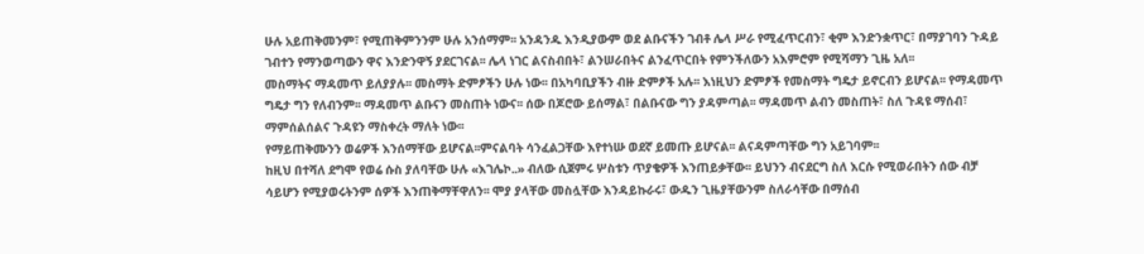ሁሉ አይጠቅመንም፣ የሚጠቅምንንም ሁሉ አንሰማም፡፡ አንዳንዱ እንዲያውም ወደ ልቡናችን ገብቶ ሌላ ሥራ የሚፈጥርብን፣ ቂም እንድንቋጥር፣ በማያገባን ጉዳይ ገብተን የማንወጣውን ዋና እንድንዋኝ ያደርገናል፡፡ ሌላ ነገር ልናስብበት፣ ልንሠራበትና ልንፈጥርበት የምንችለውን አእምሮም የሚሻማን ጊዜ አለ፡፡
መስማትና ማዳመጥ ይለያያሉ፡፡ መስማት ድምፆችን ሁሉ ነው፡፡ በአካባቢያችን ብዙ ድምፆች አሉ፡፡ እነዚህን ድምፆች የመስማት ግዴታ ይኖርብን ይሆናል፡፡ የማዳመጥ ግዴታ ግን የለብንም፡፡ ማዳመጥ ልቡናን መስጠት ነውና፡፡ ሰው በጆሮው ይሰማል፣ በልቡናው ግን ያዳምጣል፡፡ ማዳመጥ ልብን መስጠት፣ ስለ ጉዳዩ ማሰብ፣ ማምሰልሰልና ጉዳዩን ማስቀረት ማለት ነው፡፡
የማይጠቅሙንን ወሬዎች እንሰማቸው ይሆናል፡፡ምናልባት ሳንፈልጋቸው እየተነሡ ወደኛ ይመጡ ይሆናል፡፡ ልናዳምጣቸው ግን አይገባም፡፡
ከዚህ በተሻለ ደግሞ የወሬ ሱስ ያለባቸው ሁሉ «እገሌኮ..» ብለው ሲጀምሩ ሦስቱን ጥያቄዎች እንጠይቃቸው፡፡ ይህንን ብናደርግ ስለ እርሱ የሚወራበትን ሰው ብቻ ሳይሆን የሚያወሩትንም ሰዎች እንጠቅማቸዋለን፡፡ ሞያ ያላቸው መስሏቸው እንዳይኩራሩ፣ ውዱን ጊዜያቸውንም ስለራሳቸው በማሰብ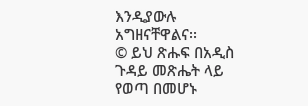እንዲያውሉ አግዘናቸዋልና፡፡
© ይህ ጽሑፍ በአዲስ ጉዳይ መጽሔት ላይ የወጣ በመሆኑ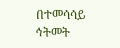በተመሳሳይ ኅትመት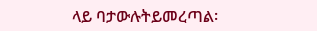ላይ ባታውሉትይመረጣል፡